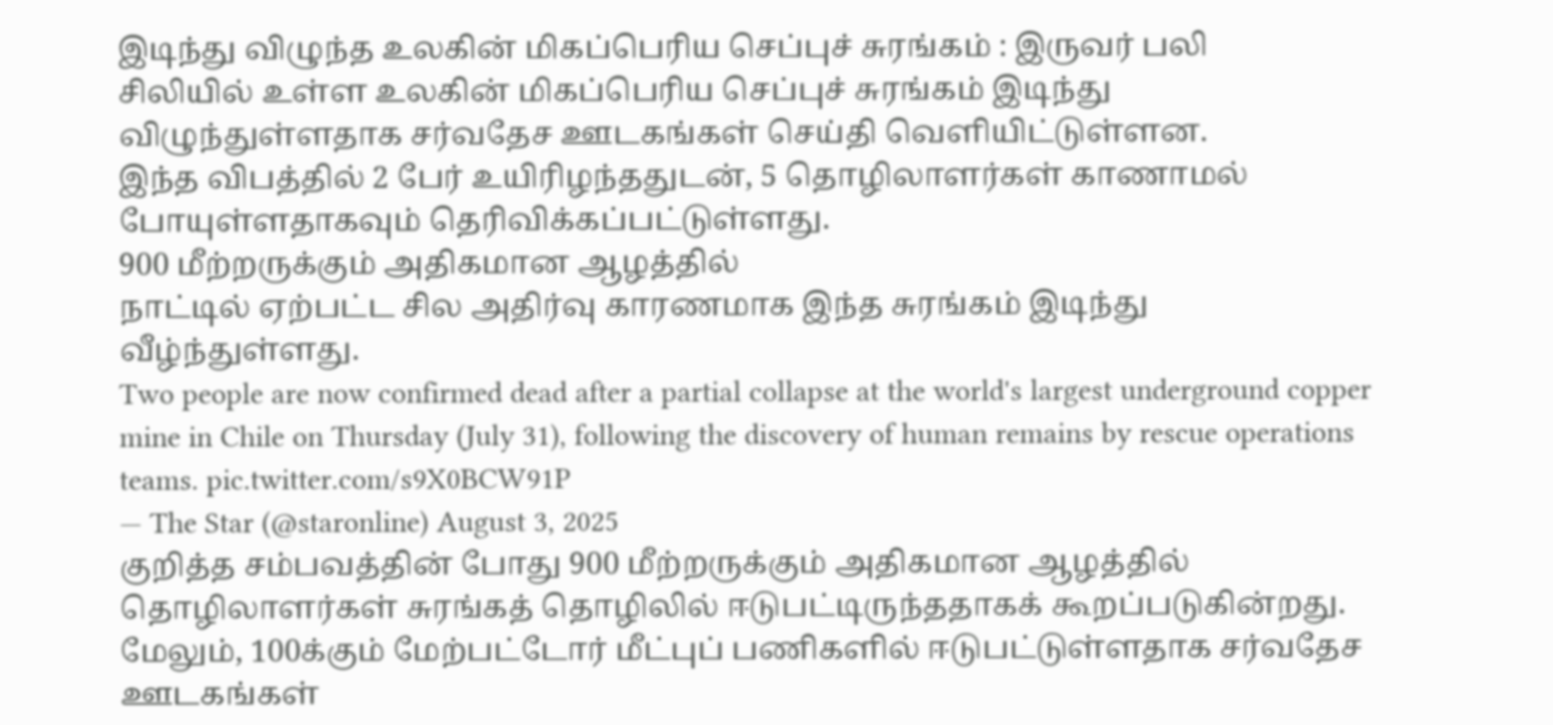இடிந்து விழுந்த உலகின் மிகப்பெரிய செப்புச் சுரங்கம் : இருவர் பலி
சிலியில் உள்ள உலகின் மிகப்பெரிய செப்புச் சுரங்கம் இடிந்து விழுந்துள்ளதாக சர்வதேச ஊடகங்கள் செய்தி வெளியிட்டுள்ளன.
இந்த விபத்தில் 2 பேர் உயிரிழந்ததுடன், 5 தொழிலாளர்கள் காணாமல் போயுள்ளதாகவும் தெரிவிக்கப்பட்டுள்ளது.
900 மீற்றருக்கும் அதிகமான ஆழத்தில்
நாட்டில் ஏற்பட்ட சில அதிர்வு காரணமாக இந்த சுரங்கம் இடிந்து வீழ்ந்துள்ளது.
Two people are now confirmed dead after a partial collapse at the world's largest underground copper mine in Chile on Thursday (July 31), following the discovery of human remains by rescue operations teams. pic.twitter.com/s9X0BCW91P
— The Star (@staronline) August 3, 2025
குறித்த சம்பவத்தின் போது 900 மீற்றருக்கும் அதிகமான ஆழத்தில் தொழிலாளர்கள் சுரங்கத் தொழிலில் ஈடுபட்டிருந்ததாகக் கூறப்படுகின்றது.
மேலும், 100க்கும் மேற்பட்டோர் மீட்புப் பணிகளில் ஈடுபட்டுள்ளதாக சர்வதேச ஊடகங்கள்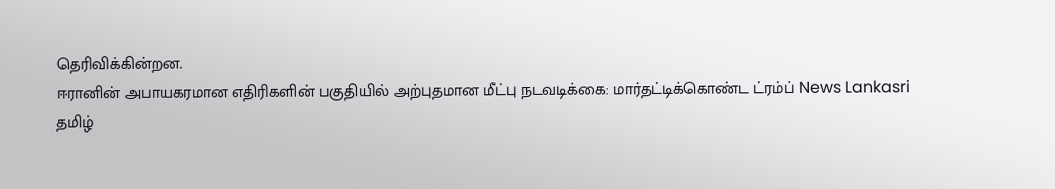தெரிவிக்கின்றன.
ஈரானின் அபாயகரமான எதிரிகளின் பகுதியில் அற்புதமான மீட்பு நடவடிக்கை: மார்தட்டிக்கொண்ட ட்ரம்ப் News Lankasri
தமிழ்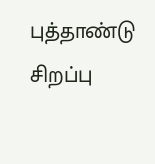புத்தாண்டு சிறப்பு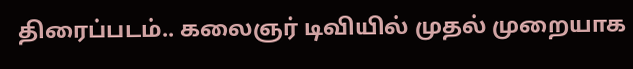திரைப்படம்.. கலைஞர் டிவியில் முதல் முறையாக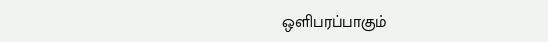ஒளிபரப்பாகும்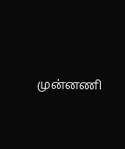முன்னணி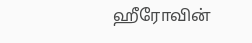ஹீரோவின்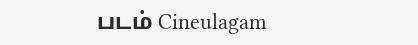படம் Cineulagam